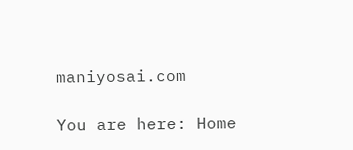maniyosai.com

You are here: Home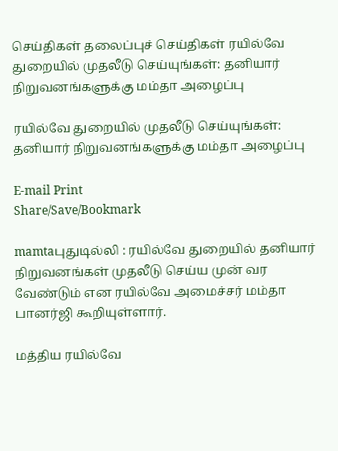செய்திகள் தலைப்புச் செய்திகள் ரயில்வே துறையில் முதலீடு செய்யுங்கள்: தனியார் நிறுவனங்களுக்கு மம்தா அழைப்பு

ரயில்வே துறையில் முதலீடு செய்யுங்கள்: தனியார் நிறுவனங்களுக்கு மம்தா அழைப்பு

E-mail Print
Share/Save/Bookmark

mamtaபுதுடில்லி : ரயில்வே துறையில் தனியார் நிறுவனங்கள் முதலீடு செய்ய முன் வர வேண்டும் என ரயில்வே அமைச்சர் மம்தா பானர்ஜி கூறியுள்ளார்.

மத்திய ரயில்வே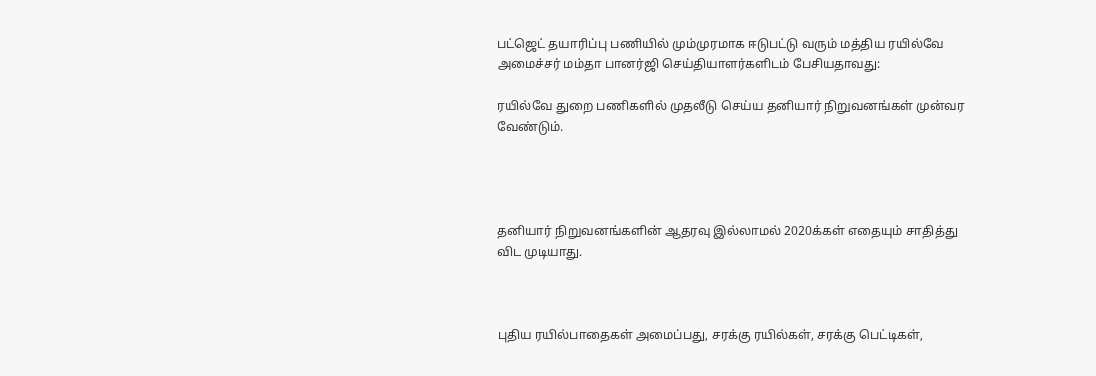பட்ஜெட் தயாரிப்பு பணியில் மும்முரமாக ஈடுபட்டு வரும் மத்திய ரயில்வே அமைச்சர் மம்தா பானர்ஜி செய்தியாளர்களிடம் பேசியதாவது:

ரயில்வே துறை பணிகளில் முதலீடு செய்ய தனியார் நிறுவனங்கள் முன்வர வேண்டும்.




தனியார் நிறுவனங்களின் ஆதரவு இல்லாமல் 2020க்கள் எதையும் சாதித்து விட முடியாது.



புதிய ரயில்பாதைகள் அமைப்பது, சரக்கு ரயில்கள், சரக்கு பெட்டிகள்,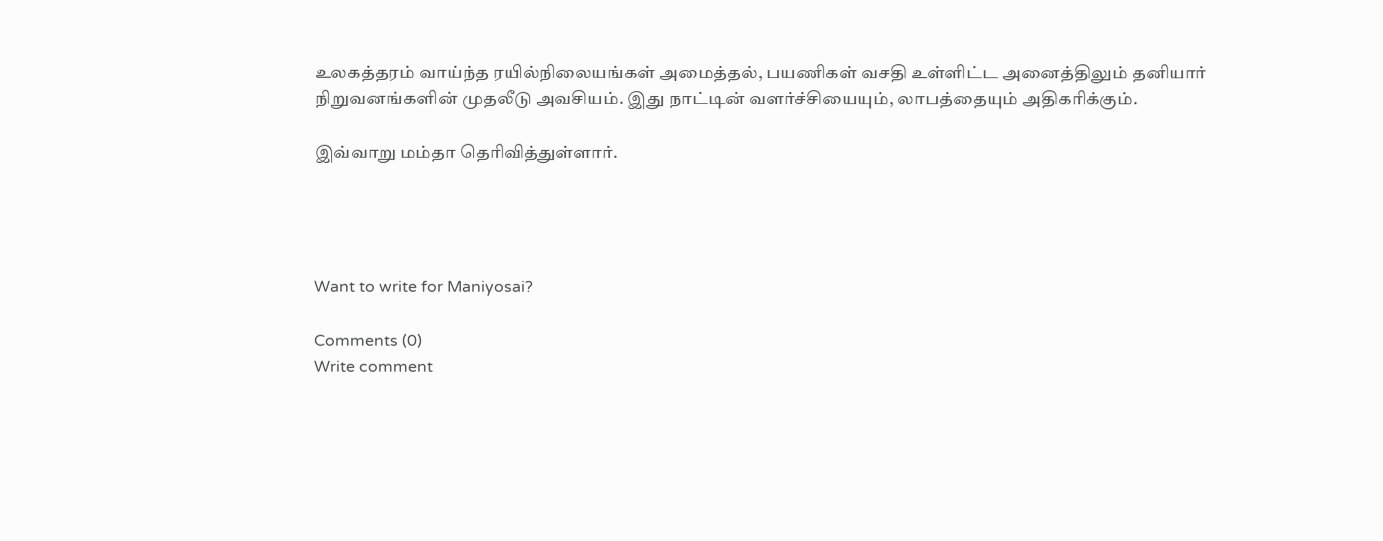உலகத்தரம் வாய்ந்த ரயில்நிலையங்கள் அமைத்தல், பயணிகள் வசதி உள்ளிட்ட அனைத்திலும் தனியார் நிறுவனங்களின் முதலீடு அவசியம். இது நாட்டின் வளர்ச்சியையும், லாபத்தையும் அதிகரிக்கும்.

இவ்வாறு மம்தா தெரிவித்துள்ளார்.




Want to write for Maniyosai?

Comments (0)
Write comment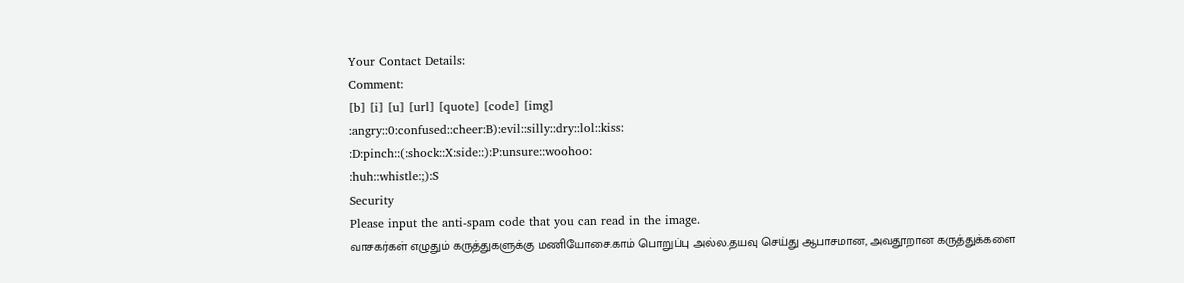Your Contact Details:
Comment:
[b] [i] [u] [url] [quote] [code] [img]
:angry::0:confused::cheer:B):evil::silly::dry::lol::kiss:
:D:pinch::(:shock::X:side::):P:unsure::woohoo:
:huh::whistle:;):S
Security
Please input the anti-spam code that you can read in the image.
வாசகர்கள் எழுதும் கருத்துகளுக்கு மணியோசை.காம் பொறுப்பு அல்ல.தயவு செய்து ஆபாசமான, அவதூறான கருத்துக்களை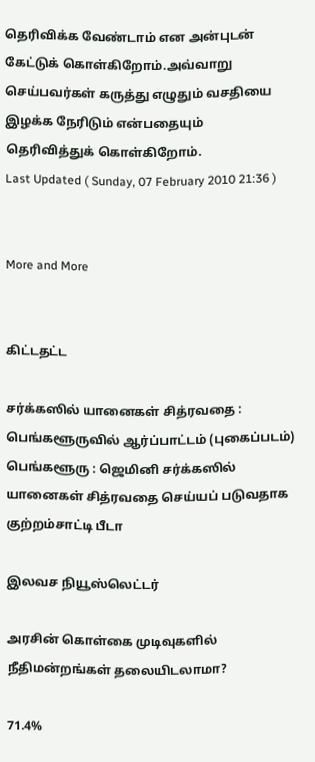தெரிவிக்க வேண்டாம் என அன்புடன் கேட்டுக் கொள்கிறோம்.அவ்வாறு செய்பவர்கள் கருத்து எழுதும் வசதியை இழக்க நேரிடும் என்பதையும் தெரிவித்துக் கொள்கிறோம்.
Last Updated ( Sunday, 07 February 2010 21:36 )


More and More


கிட்டதட்ட

சர்க்கஸில் யானைகள் சித்ரவதை : பெங்களூருவில் ஆர்ப்பாட்டம் (புகைப்படம்)
பெங்களூரு : ஜெமினி சர்க்கஸில் யானைகள் சித்ரவதை செய்யப் படுவதாக குற்றம்சாட்டி பீடா

இலவச நியூஸ்லெட்டர்

அரசின் கொள்கை முடிவுகளில் நீதிமன்றங்கள் தலையிடலாமா?

71.4%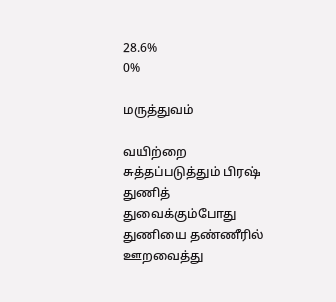28.6%
0%

மருத்துவம்

வயிற்றை சுத்தப்படுத்தும் பிரஷ்
துணித் துவைக்கும்போது துணியை தண்ணீரில் ஊறவைத்து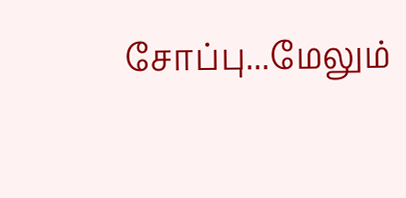சோப்பு...மேலும்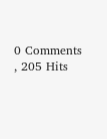0 Comments , 205 Hits